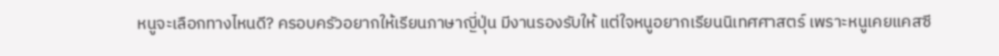หนูจะเลือกทางไหนดี? ครอบครัวอยากให้เรียนภาษาญี่ปุ่น มีงานรองรับให้ แต่ใจหนูอยากเรียนนิเทศศาสตร์ เพราะหนูเคยแคสซี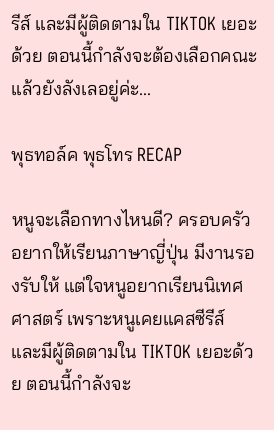รีส์ และมีผู้ติดตามใน TIKTOK เยอะด้วย ตอนนี้กำลังจะต้องเลือกคณะแล้วยังลังเลอยู่ค่ะ...

พุธทอล์ค พุธโทร RECAP

หนูจะเลือกทางไหนดี? ครอบครัวอยากให้เรียนภาษาญี่ปุ่น มีงานรองรับให้ แต่ใจหนูอยากเรียนนิเทศศาสตร์ เพราะหนูเคยแคสซีรีส์ และมีผู้ติดตามใน TIKTOK เยอะด้วย ตอนนี้กำลังจะ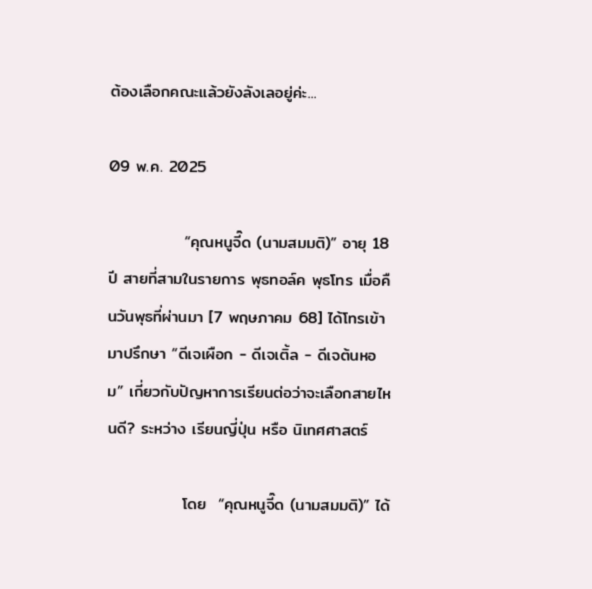ต้องเลือกคณะแล้วยังลังเลอยู่ค่ะ...

09 พ.ค. 2025

             “คุณหนูจี๊ด (นามสมมติ)” อายุ 18 ปี สายที่สามในรายการ พุธทอล์ค พุธโทร เมื่อคืนวันพุธที่ผ่านมา [7 พฤษภาคม 68] ได้โทรเข้ามาปรึกษา “ดีเจเผือก - ดีเจเติ้ล - ดีเจต้นหอม” เกี่ยวกับปัญหาการเรียนต่อว่าจะเลือกสายไหนดี? ระหว่าง เรียนญี่ปุ่น หรือ นิเทศศาสตร์

             โดย  “คุณหนูจี๊ด (นามสมมติ)” ได้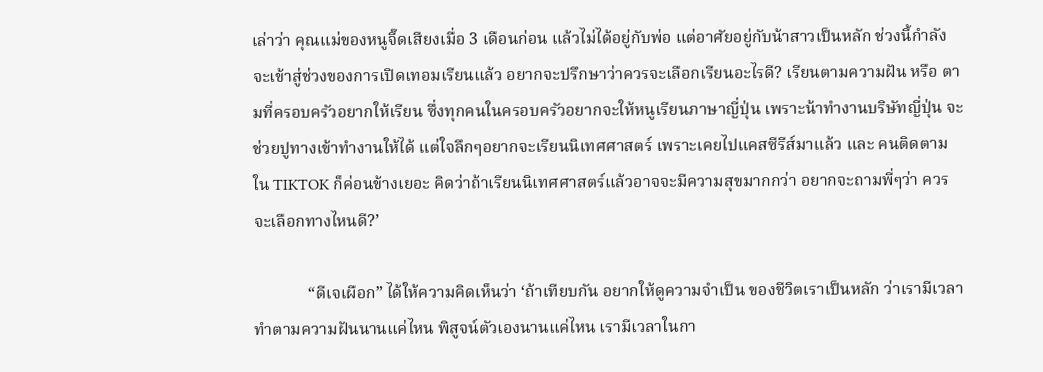เล่าว่า คุณแม่ของหนูจี๊ดเสียงเมื่อ 3 เดือนก่อน แล้วไม่ได้อยู่กับพ่อ แต่อาศัยอยู่กับน้าสาวเป็นหลัก ช่วงนี้กำลังจะเข้าสู่ช่วงของการเปิดเทอมเรียนแล้ว อยากจะปรึกษาว่าควรจะเลือกเรียนอะไรดี? เรียนตามความฝัน หรือ ตามที่ครอบครัวอยากให้เรียน ซึ่งทุกคนในครอบครัวอยากจะให้หนูเรียนภาษาญี่ปุ่น เพราะน้าทำงานบริษัทญี่ปุ่น จะช่วยปูทางเข้าทำงานให้ได้ แต่ใจลึกๆอยากจะเรียนนิเทศศาสตร์ เพราะเคยไปแคสซีรีส์มาแล้ว และ คนติดตามใน TIKTOK ก็ค่อนข้างเยอะ คิดว่าถ้าเรียนนิเทศศาสตร์แล้วอาจจะมีความสุขมากกว่า อยากจะถามพี่ๆว่า ควรจะเลือกทางไหนดี?’

             “ดีเจเผือก” ได้ให้ความคิดเห็นว่า ‘ถ้าเทียบกัน อยากให้ดูความจำเป็น ของชีวิตเราเป็นหลัก ว่าเรามีเวลาทำตามความฝันนานแค่ไหน พิสูจน์ตัวเองนานแค่ไหน เรามีเวลาในกา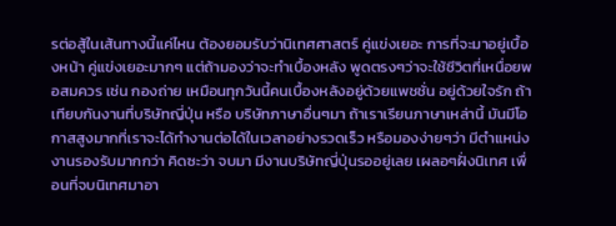รต่อสู้ในเส้นทางนี้แค่ไหน ต้องยอมรับว่านิเทศศาสตร์ คู่แข่งเยอะ การที่จะมาอยู่เบื้องหน้า คู่แข่งเยอะมากๆ แต่ถ้ามองว่าจะทำเบื้องหลัง พูดตรงๆว่าจะใช้ชีวิตที่เหนื่อยพอสมควร เช่น กองถ่าย เหมือนทุกวันนี้คนเบื้องหลังอยู่ด้วยแพชชั่น อยู่ด้วยใจรัก ถ้าเทียบกันงานที่บริษัทญี่ปุ่น หรือ บริษัทภาษาอื่นๆมา ถ้าเราเรียนภาษาเหล่านี้ มันมีโอกาสสูงมากที่เราจะได้ทำงานต่อได้ในเวลาอย่างรวดเร็ว หรือมองง่ายๆว่า มีตำแหน่งงานรองรับมากกว่า คิดซะว่า จบมา มีงานบริษัทญี่ปุ่นรออยู่เลย เผลอๆฝั่งนิเทศ เพื่อนที่จบนิเทศมาอา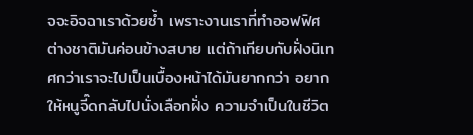จจะอิจฉาเราด้วยซ้ำ เพราะงานเราที่ทำออฟฟิศต่างชาติมันค่อนข้างสบาย แต่ถ้าเทียบกับฝั่งนิเทศกว่าเราจะไปเป็นเบื้องหน้าได้มันยากกว่า อยากให้หนูจี๊ดกลับไปนั่งเลือกฝั่ง ความจำเป็นในชีวิต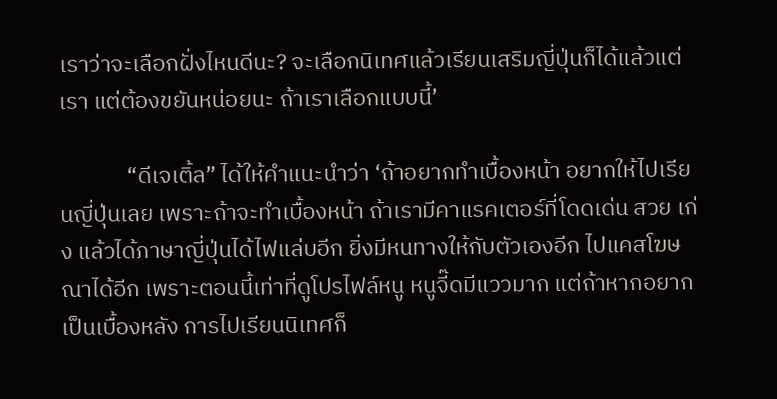เราว่าจะเลือกฝั่งไหนดีนะ? จะเลือกนิเทศแล้วเรียนเสริมญี่ปุ่นก็ได้แล้วแต่เรา แต่ต้องขยันหน่อยนะ ถ้าเราเลือกแบบนี้’

             “ดีเจเติ้ล” ได้ให้คำแนะนำว่า ‘ถ้าอยากทำเบื้องหน้า อยากให้ไปเรียนญี่ปุ่นเลย เพราะถ้าจะทำเบื้องหน้า ถ้าเรามีคาแรคเตอร์ที่โดดเด่น สวย เก่ง แล้วได้ภาษาญี่ปุ่นได้ไฟแล่บอีก ยิ่งมีหนทางให้กับตัวเองอีก ไปแคสโฆษณาได้อีก เพราะตอนนี้เท่าที่ดูโปรไฟล์หนู หนูจี๊ดมีแววมาก แต่ถ้าหากอยากเป็นเบื้องหลัง การไปเรียนนิเทศก็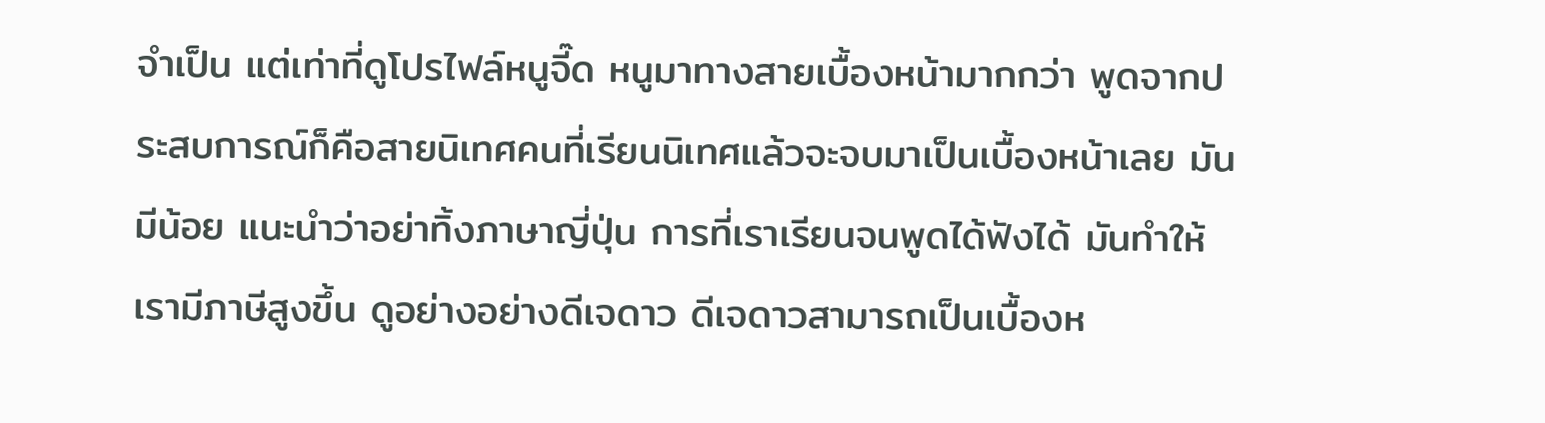จำเป็น แต่เท่าที่ดูโปรไฟล์หนูจี๊ด หนูมาทางสายเบื้องหน้ามากกว่า พูดจากประสบการณ์ก็คือสายนิเทศคนที่เรียนนิเทศแล้วจะจบมาเป็นเบื้องหน้าเลย มันมีน้อย แนะนำว่าอย่าทิ้งภาษาญี่ปุ่น การที่เราเรียนจนพูดได้ฟังได้ มันทำให้เรามีภาษีสูงขึ้น ดูอย่างอย่างดีเจดาว ดีเจดาวสามารถเป็นเบื้องห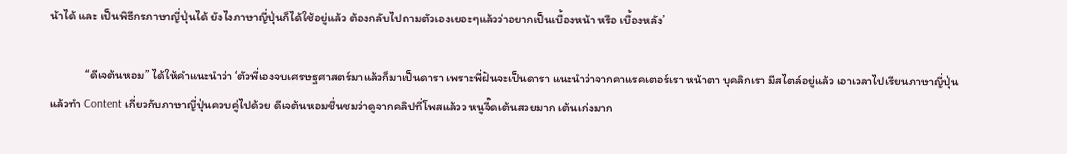น้าได้ และ เป็นพิธีกรภาษาญี่ปุ่นได้ ยังไงภาษาญี่ปุ่นก็ได้ใช้อยู่แล้ว ต้องกลับไปถามตัวเองเยอะๆแล้วว่าอยากเป็นเบื้องหน้า หรือ เบื้องหลัง’

             “ดีเจต้นหอม” ได้ให้คำแนะนำว่า ‘ตัวพี่เองจบเศรษฐศาสตร์มาแล้วก็มาเป็นดารา เพราะพี่ฝันจะเป็นดารา แนะนำว่าจากคาแรคเตอร์เรา หน้าตา บุคลิกเรา มีสไตล์อยู่แล้ว เอาเวลาไปเรียนภาษาญี่ปุ่น แล้วทำ Content เกี่ยวกับภาษาญี่ปุ่นควบคู่ไปด้วย ดีเจต้นหอมชื่นชมว่าดูจากคลิปที่โพสแล้วว หนูจี๊ดเต้นสวยมาก เต้นเก่งมาก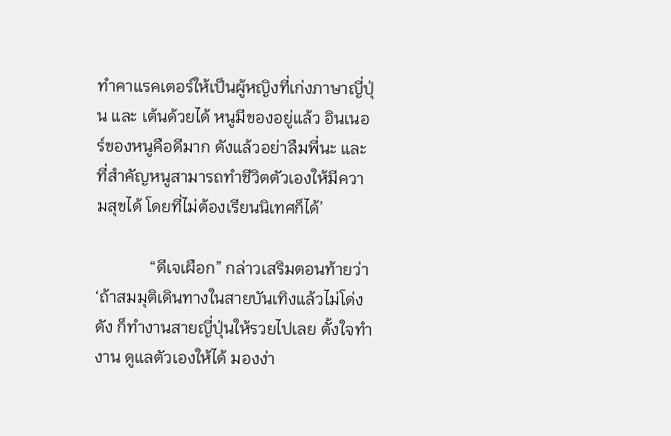ทำคาแรคเตอร์ให้เป็นผู้หญิงที่เก่งภาษาญี่ปุ่น และ เต้นด้วยได้ หนูมีของอยู่แล้ว อินเนอร์ของหนูคือดีมาก ดังแล้วอย่าลืมพี่นะ และที่สำคัญหนูสามารถทำชีวิตตัวเองให้มีความสุขได้ โดยที่ไม่ต้องเรียนนิเทศก็ได้’

             “ดีเจเผือก” กล่าวเสริมตอนท้ายว่า ‘ถ้าสมมุติเดินทางในสายบันเทิงแล้วไม่โด่งดัง ก็ทำงานสายญี่ปุ่นให้รวยไปเลย ตั้งใจทำงาน ดูแลตัวเองให้ได้ มองง่า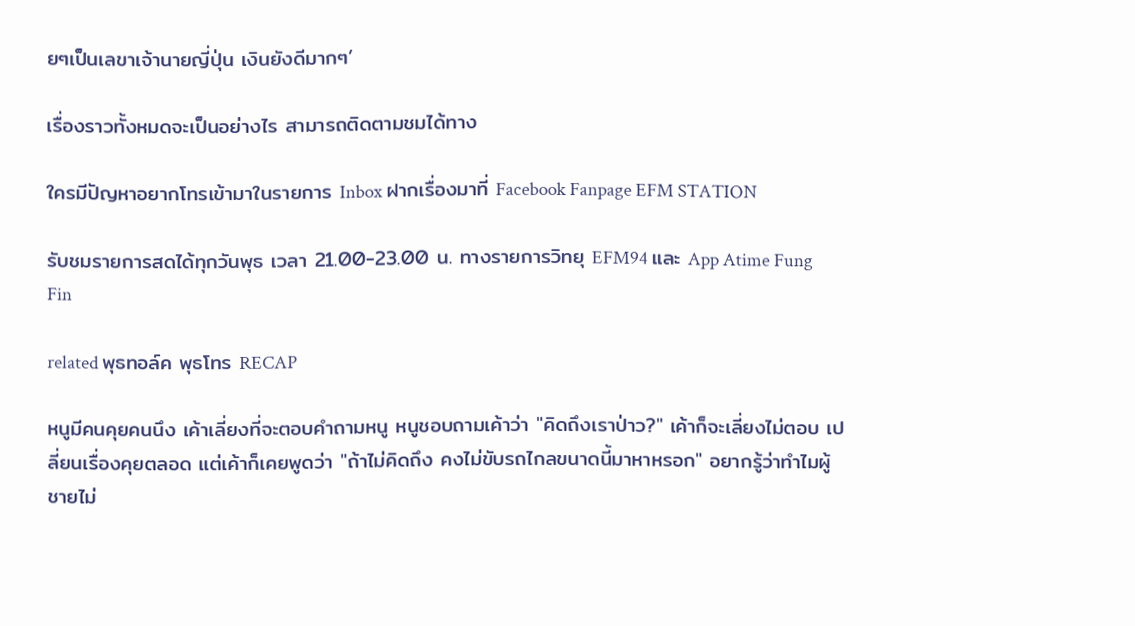ยๆเป็นเลขาเจ้านายญี่ปุ่น เงินยังดีมากๆ’

เรื่องราวทั้งหมดจะเป็นอย่างไร สามารถติดตามชมได้ทาง

ใครมีปัญหาอยากโทรเข้ามาในรายการ Inbox ฝากเรื่องมาที่ Facebook Fanpage EFM STATION

รับชมรายการสดได้ทุกวันพุธ เวลา 21.00-23.00 น. ทางรายการวิทยุ EFM94 และ App Atime Fung Fin

related พุธทอล์ค พุธโทร RECAP

หนูมีคนคุยคนนึง เค้าเลี่ยงที่จะตอบคำถามหนู หนูชอบถามเค้าว่า "คิดถึงเราป่าว?" เค้าก็จะเลี่ยงไม่ตอบ เปลี่ยนเรื่องคุยตลอด แต่เค้าก็เคยพูดว่า "ถ้าไม่คิดถึง คงไม่ขับรถไกลขนาดนี้มาหาหรอก" อยากรู้ว่าทำไมผู้ชายไม่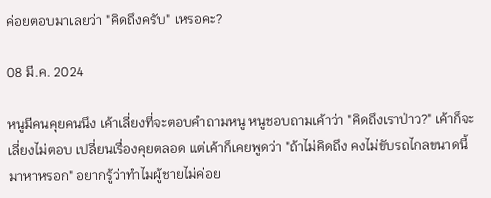ค่อยตอบมาเลยว่า "คิดถึงครับ" เหรอคะ?

08 มี.ค. 2024

หนูมีคนคุยคนนึง เค้าเลี่ยงที่จะตอบคำถามหนู หนูชอบถามเค้าว่า "คิดถึงเราป่าว?" เค้าก็จะเลี่ยงไม่ตอบ เปลี่ยนเรื่องคุยตลอด แต่เค้าก็เคยพูดว่า "ถ้าไม่คิดถึง คงไม่ขับรถไกลขนาดนี้มาหาหรอก" อยากรู้ว่าทำไมผู้ชายไม่ค่อย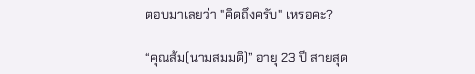ตอบมาเลยว่า "คิดถึงครับ" เหรอคะ?

“คุณส้ม(นามสมมติ)” อายุ 23 ปี สายสุด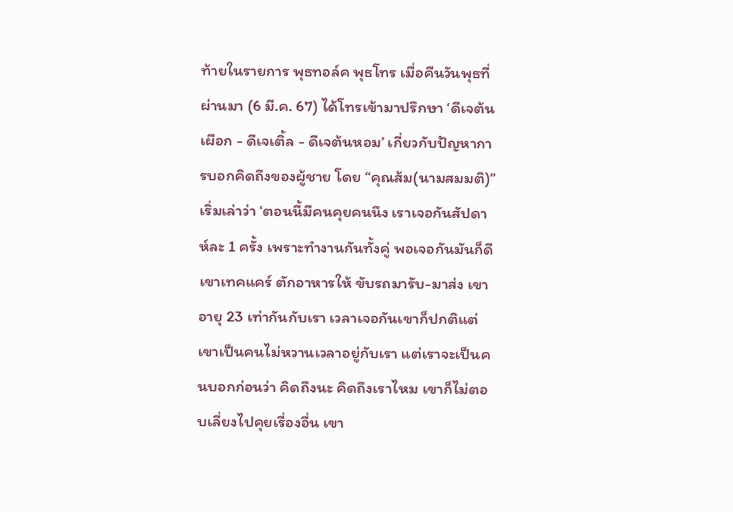ท้ายในรายการ พุธทอล์ค พุธโทร เมื่อคืนวันพุธที่ผ่านมา (6 มี.ค. 67) ได้โทรเข้ามาปรึกษา ‘ดีเจต้นเผือก - ดีเจเติ้ล - ดีเจต้นหอม’ เกี่ยวกับปัญหาการบอกคิดถึงของผู้ชาย โดย “คุณส้ม(นามสมมติ)” เริ่มเล่าว่า ‘ตอนนี้มีคนคุยคนนึง เราเจอกันสัปดาห์ละ 1 ครั้ง เพราะทำงานกันทั้งคู่ พอเจอกันมันก็ดี เขาเทคแคร์ ตักอาหารให้ ขับรถมารับ-มาส่ง เขาอายุ 23 เท่ากันกับเรา เวลาเจอกันเขาก็ปกติแต่เขาเป็นคนไม่หวานเวลาอยู่กับเรา แต่เราจะเป็นคนบอกก่อนว่า คิดถึงนะ คิดถึงเราไหม เขาก็ไม่ตอบเลี่ยงไปคุยเรื่องอื่น เขา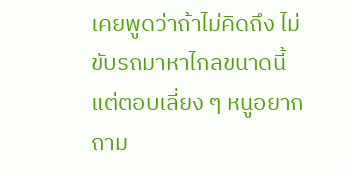เคยพูดว่าถ้าไม่คิดถึง ไม่ขับรถมาหาไกลขนาดนี้ แต่ตอบเลี่ยง ๆ หนูอยากถาม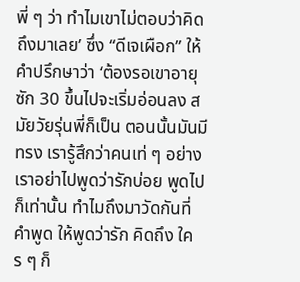พี่ ๆ ว่า ทำไมเขาไม่ตอบว่าคิดถึงมาเลย’ ซึ่ง “ดีเจเผือก” ให้คำปรึกษาว่า ‘ต้องรอเขาอายุซัก 30 ขึ้นไปจะเริ่มอ่อนลง สมัยวัยรุ่นพี่ก็เป็น ตอนนั้นมันมีทรง เรารู้สึกว่าคนเท่ ๆ อย่างเราอย่าไปพูดว่ารักบ่อย พูดไปก็เท่านั้น ทำไมถึงมาวัดกันที่คำพูด ให้พูดว่ารัก คิดถึง ใคร ๆ ก็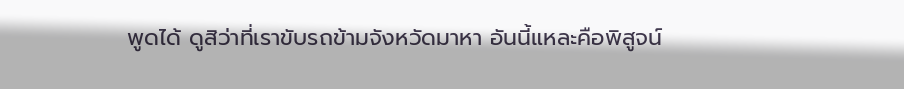พูดได้ ดูสิว่าที่เราขับรถข้ามจังหวัดมาหา อันนี้แหละคือพิสูจน์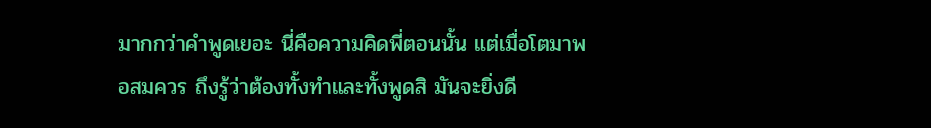มากกว่าคำพูดเยอะ นี่คือความคิดพี่ตอนนั้น แต่เมื่อโตมาพอสมควร ถึงรู้ว่าต้องทั้งทำและทั้งพูดสิ มันจะยิ่งดี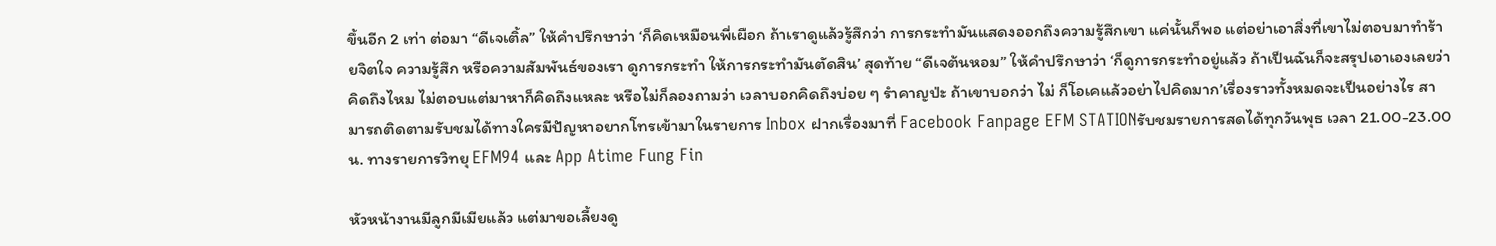ขึ้นอีก 2 เท่า ต่อมา “ดีเจเติ้ล” ให้คำปรึกษาว่า ‘ก็คิดเหมือนพี่เผือก ถ้าเราดูแล้วรู้สึกว่า การกระทำมันแสดงออกถึงความรู้สึกเขา แค่นั้นก็พอ แต่อย่าเอาสิ่งที่เขาไม่ตอบมาทำร้ายจิตใจ ความรู้สึก หรือความสัมพันธ์ของเรา ดูการกระทำ ให้การกระทำมันตัดสิน’ สุดท้าย “ดีเจต้นหอม” ให้คำปรึกษาว่า ‘ก็ดูการกระทำอยู่แล้ว ถ้าเป็นฉันก็จะสรุปเอาเองเลยว่า คิดถึงไหม ไม่ตอบแต่มาหาก็คิดถึงแหละ หรือไม่ก็ลองถามว่า เวลาบอกคิดถึงบ่อย ๆ รำคาญป่ะ ถ้าเขาบอกว่า ไม่ ก็โอเคแล้วอย่าไปคิดมาก’เรื่องราวทั้งหมดจะเป็นอย่างไร สามารถติดตามรับชมได้ทางใครมีปัญหาอยากโทรเข้ามาในรายการ Inbox ฝากเรื่องมาที่ Facebook Fanpage EFM STATIONรับชมรายการสดได้ทุกวันพุธ เวลา 21.00-23.00 น. ทางรายการวิทยุ EFM94 และ App Atime Fung Fin

หัวหน้างานมีลูกมีเมียแล้ว แต่มาขอเลี้ยงดู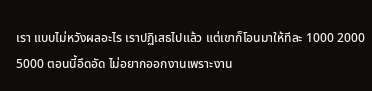เรา แบบไม่หวังผลอะไร เราปฏิเสธไปแล้ว แต่เขาก็โอนมาให้ทีละ 1000 2000 5000 ตอนนี้อึดอัด ไม่อยากออกงานเพราะงาน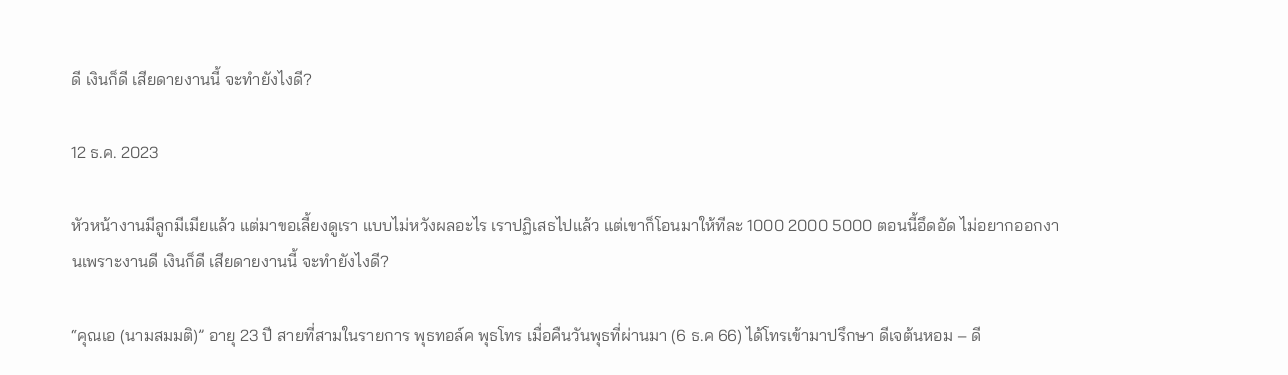ดี เงินก็ดี เสียดายงานนี้ จะทำยังไงดี?

12 ธ.ค. 2023

หัวหน้างานมีลูกมีเมียแล้ว แต่มาขอเลี้ยงดูเรา แบบไม่หวังผลอะไร เราปฏิเสธไปแล้ว แต่เขาก็โอนมาให้ทีละ 1000 2000 5000 ตอนนี้อึดอัด ไม่อยากออกงานเพราะงานดี เงินก็ดี เสียดายงานนี้ จะทำยังไงดี?

“คุณเอ (นามสมมติ)” อายุ 23 ปี สายที่สามในรายการ พุธทอล์ค พุธโทร เมื่อคืนวันพุธที่ผ่านมา (6 ธ.ค 66) ได้โทรเข้ามาปรึกษา ดีเจต้นหอม – ดี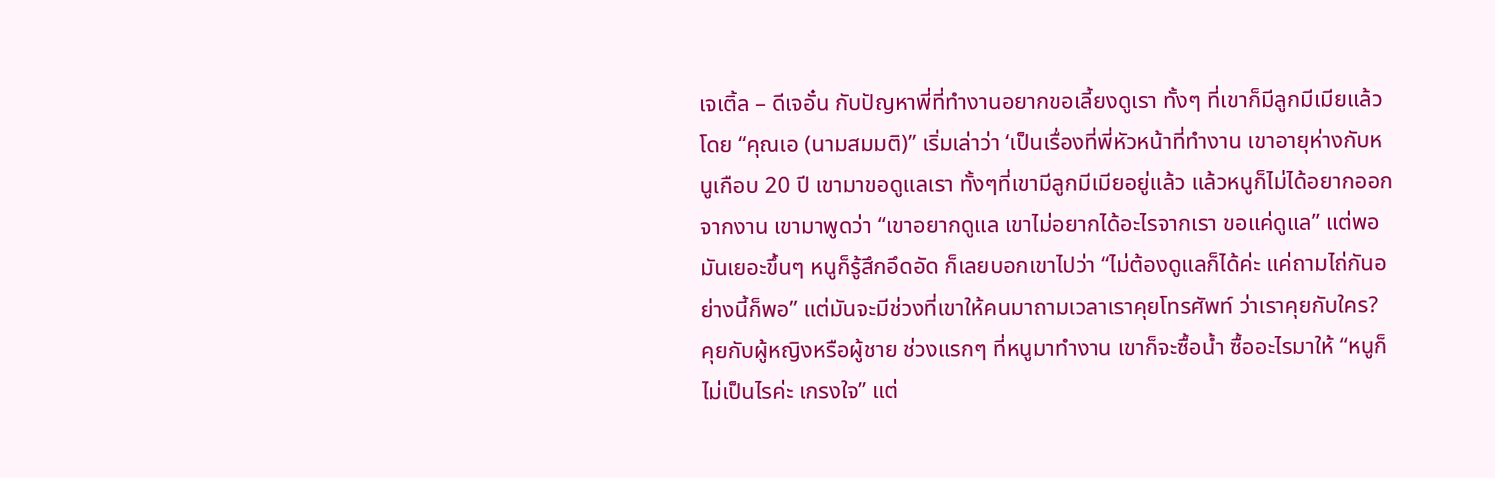เจเติ้ล – ดีเจอั๋น กับปัญหาพี่ที่ทำงานอยากขอเลี้ยงดูเรา ทั้งๆ ที่เขาก็มีลูกมีเมียแล้ว โดย “คุณเอ (นามสมมติ)” เริ่มเล่าว่า ‘เป็นเรื่องที่พี่หัวหน้าที่ทำงาน เขาอายุห่างกับหนูเกือบ 20 ปี เขามาขอดูแลเรา ทั้งๆที่เขามีลูกมีเมียอยู่แล้ว แล้วหนูก็ไม่ได้อยากออกจากงาน เขามาพูดว่า “เขาอยากดูแล เขาไม่อยากได้อะไรจากเรา ขอแค่ดูแล” แต่พอมันเยอะขึ้นๆ หนูก็รู้สึกอึดอัด ก็เลยบอกเขาไปว่า “ไม่ต้องดูแลก็ได้ค่ะ แค่ถามไถ่กันอย่างนี้ก็พอ” แต่มันจะมีช่วงที่เขาให้คนมาถามเวลาเราคุยโทรศัพท์ ว่าเราคุยกับใคร? คุยกับผู้หญิงหรือผู้ชาย ช่วงแรกๆ ที่หนูมาทำงาน เขาก็จะซื้อน้ำ ซื้ออะไรมาให้ “หนูก็ไม่เป็นไรค่ะ เกรงใจ” แต่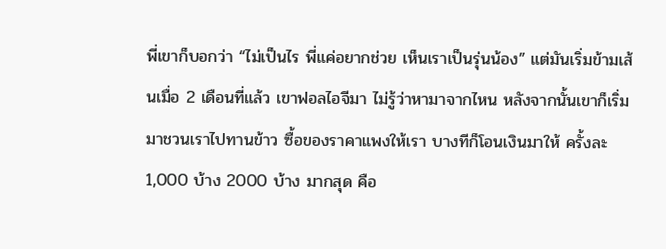พี่เขาก็บอกว่า “ไม่เป็นไร พี่แค่อยากช่วย เห็นเราเป็นรุ่นน้อง” แต่มันเริ่มข้ามเส้นเมื่อ 2 เดือนที่แล้ว เขาฟอลไอจีมา ไม่รู้ว่าหามาจากไหน หลังจากนั้นเขาก็เริ่มมาชวนเราไปทานข้าว ซื้อของราคาแพงให้เรา บางทีก็โอนเงินมาให้ ครั้งละ 1,000 บ้าง 2000 บ้าง มากสุด คือ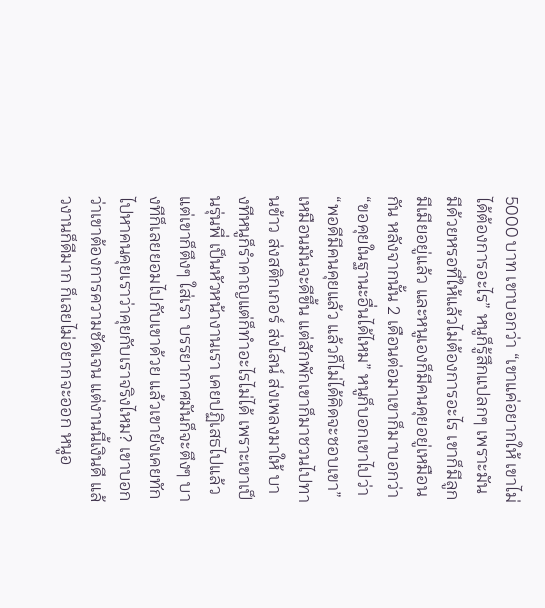5000 บาท เขาบอกว่า “เขาแค่อยากให้ เขาไม่ได้ต้องการอะไร” หนูก็รู้สึกแปลกๆ เพราะมันมีด้วยหรอที่ให้แล้วไม่ต้องการอะไร เขาก็มีลูกมีเมียอยู่แล้ว และหนูเองก็มีคนคุยอยู่เหมือนกัน หลังจากนั้น 2 เดือนต่อมาเขาก็มาบอกว่า “ขอคุยในฐานะอื่นได้ไหม” หนูก็บอกเขาไปว่า “พอดีมีคนคุยแล้ว แล้วก็ไม่ได้คิดจะชอบเขา” เหมือนมันจะดีขึ้น แต่สักพักเขาก็มาชวนไปทานข้าว ส่งสติกเกอร์ ส่งไลน์ ส่งเพลงมาให้ บางทีหนูก็รำคาญแต่ก็ทำอะไรไม่ได้ เพราะเขาเป็นรุ่นพี่ เป็นหัวหน้างานเรา เคยปฏิเสธไปแล้ว แต่เขาก็ตึงๆ ใส่เรา บรรยากาศมันก็จะตึงๆ บางทีก็เลยยอมไปกับเขาด้วย แล้วเขายังเคยทักไปหาคนคุยเราว่าคุยกับเราจริงไหม? เขาบอกว่าเขาต้องการความชัดเจน แต่งานนี้เงินดี แล้วงานก็ดีมาก ก็เลยไม่อยากจะออก หนูอ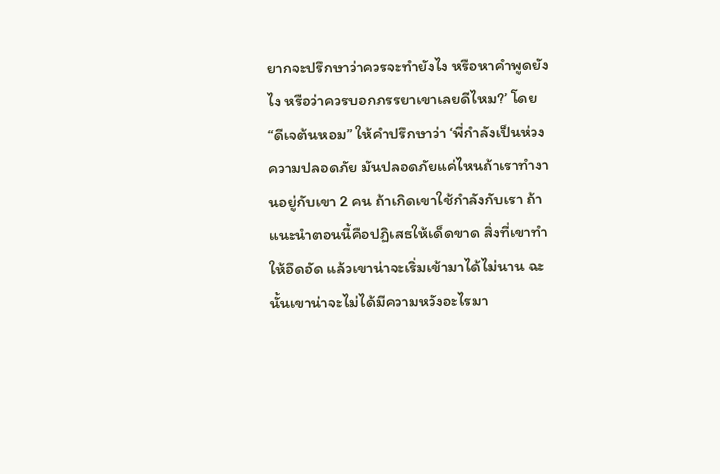ยากจะปรึกษาว่าควรจะทำยังไง หรือหาคำพูดยังไง หรือว่าควรบอกภรรยาเขาเลยดีไหม?’ โดย “ดีเจต้นหอม” ให้คำปรึกษาว่า ‘พี่กำลังเป็นห่วงความปลอดภัย มันปลอดภัยแค่ไหนถ้าเราทำงานอยู่กับเขา 2 คน ถ้าเกิดเขาใช้กำลังกับเรา ถ้าแนะนำตอนนี้คือปฏิเสธให้เด็ดขาด สิ่งที่เขาทำให้อึดอัด แล้วเขาน่าจะเริ่มเข้ามาได้ไม่นาน ฉะนั้นเขาน่าจะไม่ได้มีความหวังอะไรมา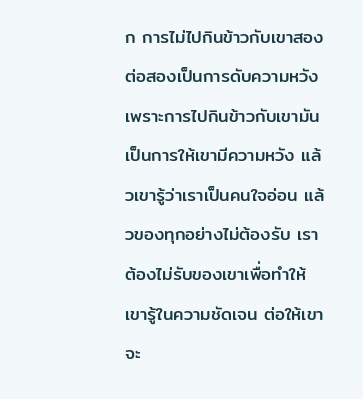ก การไม่ไปกินข้าวกับเขาสองต่อสองเป็นการดับความหวัง เพราะการไปกินข้าวกับเขามันเป็นการให้เขามีความหวัง แล้วเขารู้ว่าเราเป็นคนใจอ่อน แล้วของทุกอย่างไม่ต้องรับ เราต้องไม่รับของเขาเพื่อทำให้เขารู้ในความชัดเจน ต่อให้เขาจะ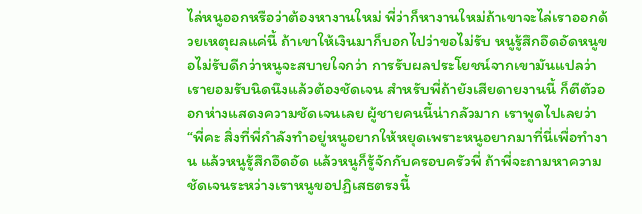ไล่หนูออกหรือว่าต้องหางานใหม่ พี่ว่าก็หางานใหม่ถ้าเขาจะไล่เราออกด้วยเหตุผลแค่นี้ ถ้าเขาให้เงินมาก็บอกไปว่าขอไม่รับ หนูรู้สึกอึดอัดหนูขอไม่รับดีกว่าหนูจะสบายใจกว่า การรับผลประโยชน์จากเขามันแปลว่าเรายอมรับนิดนึงแล้วต้องชัดเจน สำหรับพี่ถ้ายังเสียดายงานนี้ ก็ตีตัวออกห่างแสดงความชัดเจนเลย ผู้ชายคนนี้น่ากลัวมาก เราพูดไปเลยว่า “พี่คะ สิ่งที่พี่กำลังทำอยู่หนูอยากให้หยุดเพราะหนูอยากมาที่นี่เพื่อทำงาน แล้วหนูรู้สึกอึดอัด แล้วหนูก็รู้จักกับครอบครัวพี่ ถ้าพี่จะถามหาความชัดเจนระหว่างเราหนูขอปฏิเสธตรงนี้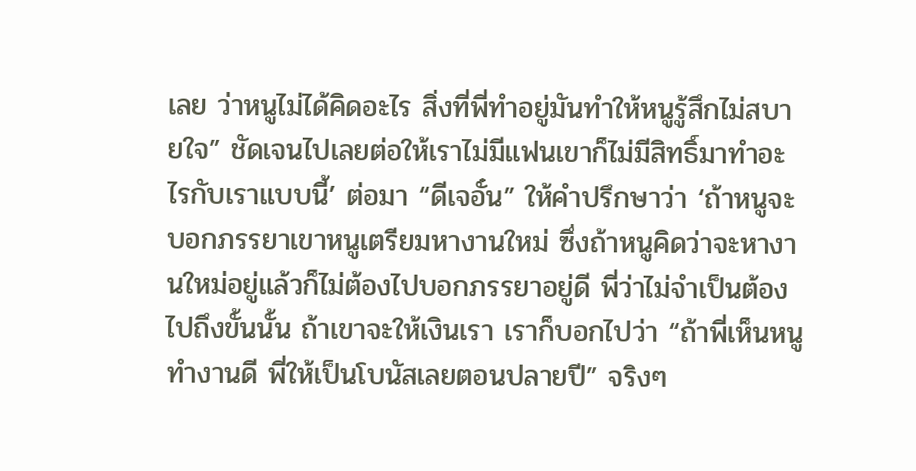เลย ว่าหนูไม่ได้คิดอะไร สิ่งที่พี่ทำอยู่มันทำให้หนูรู้สึกไม่สบายใจ” ชัดเจนไปเลยต่อให้เราไม่มีแฟนเขาก็ไม่มีสิทธิ์มาทำอะไรกับเราแบบนี้’ ต่อมา “ดีเจอั๋น” ให้คำปรึกษาว่า ‘ถ้าหนูจะบอกภรรยาเขาหนูเตรียมหางานใหม่ ซึ่งถ้าหนูคิดว่าจะหางานใหม่อยู่แล้วก็ไม่ต้องไปบอกภรรยาอยู่ดี พี่ว่าไม่จำเป็นต้องไปถึงขั้นนั้น ถ้าเขาจะให้เงินเรา เราก็บอกไปว่า “ถ้าพี่เห็นหนูทำงานดี พี่ให้เป็นโบนัสเลยตอนปลายปี” จริงๆ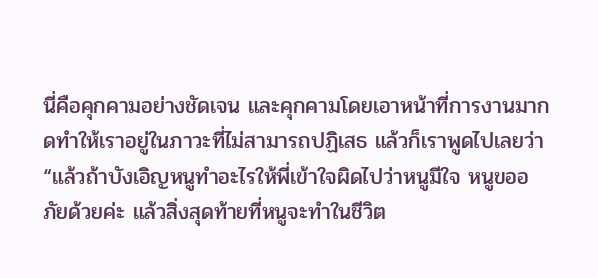นี่คือคุกคามอย่างชัดเจน และคุกคามโดยเอาหน้าที่การงานมากดทำให้เราอยู่ในภาวะที่ไม่สามารถปฏิเสธ แล้วก็เราพูดไปเลยว่า “แล้วถ้าบังเอิญหนูทำอะไรให้พี่เข้าใจผิดไปว่าหนูมีใจ หนูขออภัยด้วยค่ะ แล้วสิ่งสุดท้ายที่หนูจะทำในชีวิต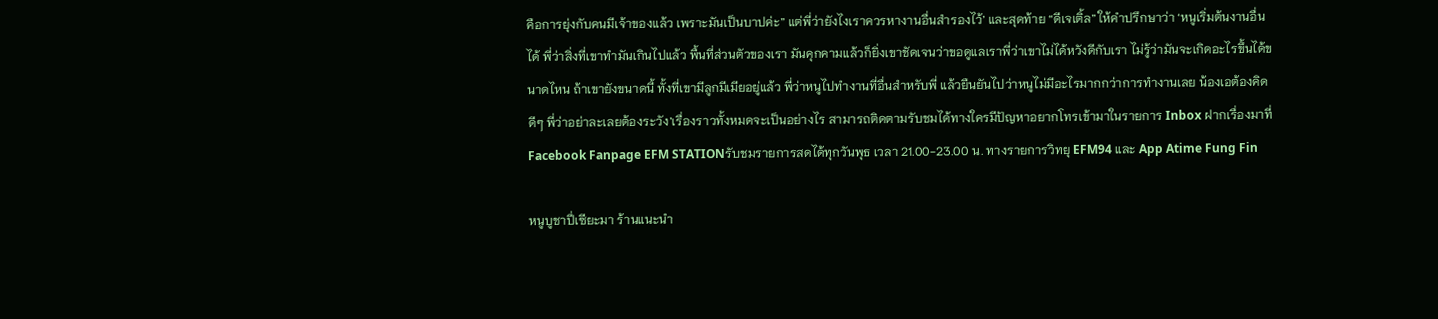คือการยุ่งกับคนมีเจ้าของแล้ว เพราะมันเป็นบาปค่ะ” แต่พี่ว่ายังไงเราควรหางานอื่นสำรองไว้’ และสุดท้าย “ดีเจเติ้ล” ให้คำปรึกษาว่า ‘หนูเริ่มต้นงานอื่นได้ พี่ว่าสิ่งที่เขาทำมันเกินไปแล้ว พื้นที่ส่วนตัวของเรา มันคุกคามแล้วก็ยิ่งเขาชัดเจนว่าขอดูแลเราพี่ว่าเขาไม่ได้หวังดีกับเรา ไม่รู้ว่ามันจะเกิดอะไรขึ้นได้ขนาดไหน ถ้าเขายังขนาดนี้ ทั้งที่เขามีลูกมีเมียอยู่แล้ว พี่ว่าหนูไปทำงานที่อื่นสำหรับพี่ แล้วยืนยันไปว่าหนูไม่มีอะไรมากกว่าการทำงานเลย น้องเอต้องคิดดีๆ พี่ว่าอย่าละเลยต้องระวัง’เรื่องราวทั้งหมดจะเป็นอย่างไร สามารถติดตามรับชมได้ทางใครมีปัญหาอยากโทรเข้ามาในรายการ Inbox ฝากเรื่องมาที่ Facebook Fanpage EFM STATIONรับชมรายการสดได้ทุกวันพุธ เวลา 21.00-23.00 น. ทางรายการวิทยุ EFM94 และ App Atime Fung Fin

หนูบูชาปี่เซียะมา ร้านแนะนำ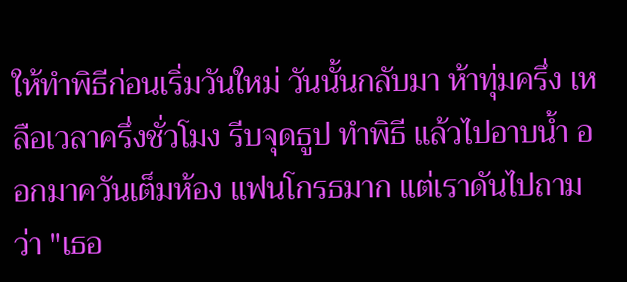ให้ทำพิธีก่อนเริ่มวันใหม่ วันนั้นกลับมา ห้าทุ่มครึ่ง เหลือเวลาครึ่งชั่วโมง รีบจุดธูป ทำพิธี แล้วไปอาบน้ำ ออกมาควันเต็มห้อง แฟนโกรธมาก แต่เราดันไปถามว่า "เธอ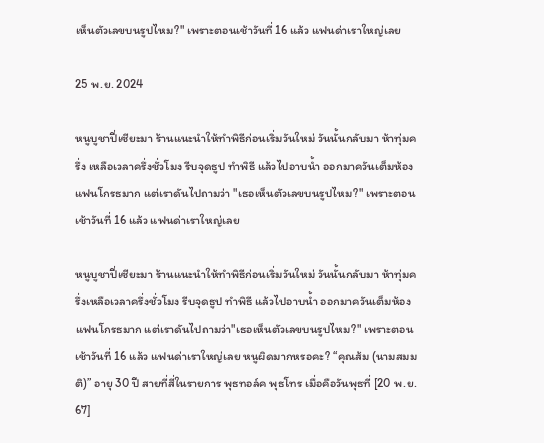เห็นตัวเลขบนรูปไหม?" เพราะตอนเช้าวันที่ 16 แล้ว แฟนด่าเราใหญ่เลย

25 พ.ย. 2024

หนูบูชาปี่เซียะมา ร้านแนะนำให้ทำพิธีก่อนเริ่มวันใหม่ วันนั้นกลับมา ห้าทุ่มครึ่ง เหลือเวลาครึ่งชั่วโมง รีบจุดธูป ทำพิธี แล้วไปอาบน้ำ ออกมาควันเต็มห้อง แฟนโกรธมาก แต่เราดันไปถามว่า "เธอเห็นตัวเลขบนรูปไหม?" เพราะตอนเช้าวันที่ 16 แล้ว แฟนด่าเราใหญ่เลย

หนูบูชาปี่เซียะมา ร้านแนะนำให้ทำพิธีก่อนเริ่มวันใหม่ วันนั้นกลับมา ห้าทุ่มครึ่งเหลือเวลาครึ่งชั่วโมง รีบจุดธูป ทำพิธี แล้วไปอาบน้ำ ออกมาควันเต็มห้อง แฟนโกรธมาก แต่เราดันไปถามว่า"เธอเห็นตัวเลขบนรูปไหม?" เพราะตอนเช้าวันที่ 16 แล้ว แฟนด่าเราใหญ่เลย หนูผิดมากหรอคะ? “คุณส้ม (นามสมมติ)” อายุ 30 ปี สายที่สี่ในรายการ พุธทอล์ค พุธโทร เมื่อคือวันพุธที่ [20 พ.ย. 67]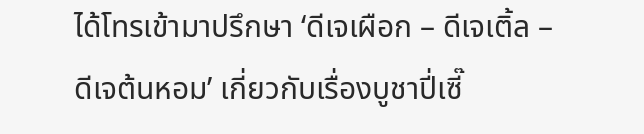ได้โทรเข้ามาปรึกษา ‘ดีเจเผือก – ดีเจเติ้ล – ดีเจต้นหอม’ เกี่ยวกับเรื่องบูชาปี่เซี๊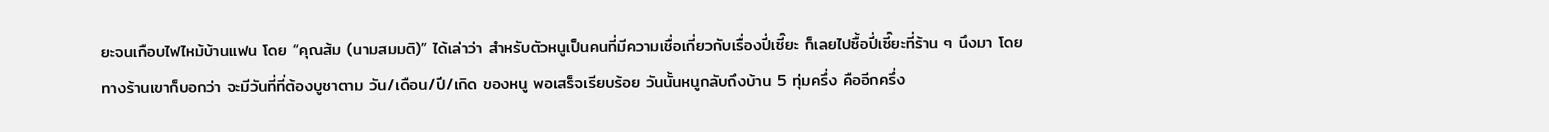ยะจนเกือบไฟไหม้บ้านแฟน โดย “คุณส้ม (นามสมมติ)” ได้เล่าว่า สำหรับตัวหนูเป็นคนที่มีความเชื่อเกี่ยวกับเรื่องปี่เซี๊ยะ ก็เลยไปซื้อปี่เซี๊ยะที่ร้าน ๆ นึงมา โดยทางร้านเขาก็บอกว่า จะมีวันที่ที่ต้องบูชาตาม วัน/เดือน/ปี/เกิด ของหนู พอเสร็จเรียบร้อย วันนั้นหนูกลับถึงบ้าน 5 ทุ่มครึ่ง คืออีกครึ่ง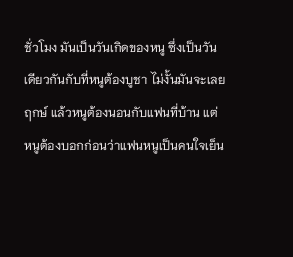ชั่วโมง มันเป็นวันเกิดของหนู ซึ่งเป็นวันเดียวกันกับที่หนูต้องบูชา ไม่งั้นมันจะเลยฤกษ์ แล้วหนูต้องนอนกับแฟนที่บ้าน แต่หนูต้องบอกก่อนว่าแฟนหนูเป็นคนใจเย็น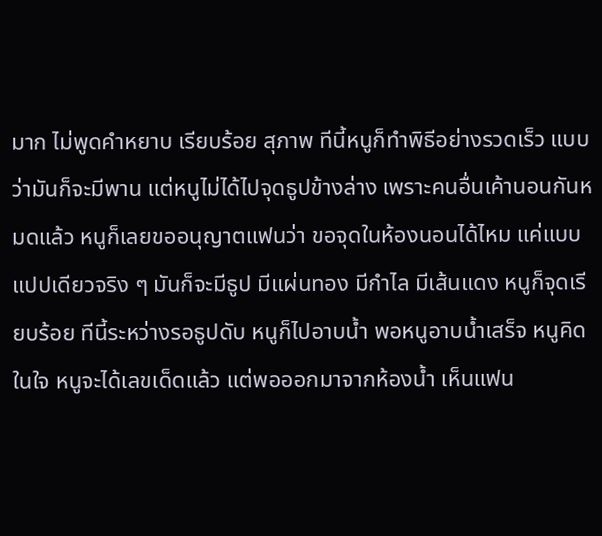มาก ไม่พูดคำหยาบ เรียบร้อย สุภาพ ทีนี้หนูก็ทำพิธีอย่างรวดเร็ว แบบว่ามันก็จะมีพาน แต่หนูไม่ได้ไปจุดธูปข้างล่าง เพราะคนอื่นเค้านอนกันหมดแล้ว หนูก็เลยขออนุญาตแฟนว่า ขอจุดในห้องนอนได้ไหม แค่แบบแปปเดียวจริง ๆ มันก็จะมีธูป มีแผ่นทอง มีกำไล มีเส้นแดง หนูก็จุดเรียบร้อย ทีนี้ระหว่างรอธูปดับ หนูก็ไปอาบน้ำ พอหนูอาบน้ำเสร็จ หนูคิดในใจ หนูจะได้เลขเด็ดแล้ว แต่พอออกมาจากห้องน้ำ เห็นแฟน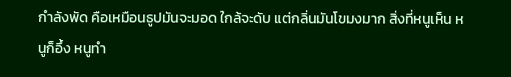กำลังพัด คือเหมือนธูปมันจะมอด ใกล้จะดับ แต่กลิ่นมันโขมงมาก สิ่งที่หนูเห็น หนูก็อึ้ง หนูทำ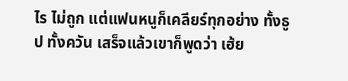ไร ไม่ถูก แต่แฟนหนูก็เคลียร์ทุกอย่าง ทั้งธูป ทั้งควัน เสร็จแล้วเขาก็พูดว่า เฮ้ย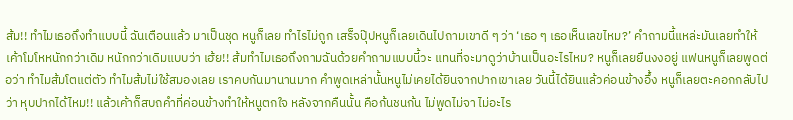ส้ม!! ทำไมเธอถึงทำแบบนี้ ฉันเตือนแล้ว มาเป็นชุด หนูก็เลย ทำไรไม่ถูก เสร็จปุ๊ปหนูก็เลยเดินไปถามเขาดี ๆ ว่า ‘เธอ ๆ เธอเห็นเลขไหม?’ คำถามนี้แหล่ะมันเลยทำให้เค้าโมโหหนักกว่าเดิม หนักกว่าเดิมแบบว่า เฮ้ย!! ส้มทำไมเธอถึงถามฉันด้วยคำถามแบบนี้วะ แทนที่จะมาดูว่าบ้านเป็นอะไรไหม? หนูก็เลยยืนงงอยู่ แฟนหนูก็เลยพูดต่อว่า ทำไมส้มโตแต่ตัว ทำไมส้มไม่ใช้สมองเลย เราคบกันมานานมาก คำพูดเหล่านั้นหนูไม่เคยได้ยินจากปากเขาเลย วันนี้ได้ยินแล้วค่อนข้างอึ้ง หนูก็เลยตะคอกกลับไปว่า หุบปากได้ไหม!! แล้วเค้าก็สบถคำที่ค่อนข้างทำให้หนูตกใจ หลังจากคืนนั้น คือก้นชนก้น ไม่พูดไม่จา ไม่อะไร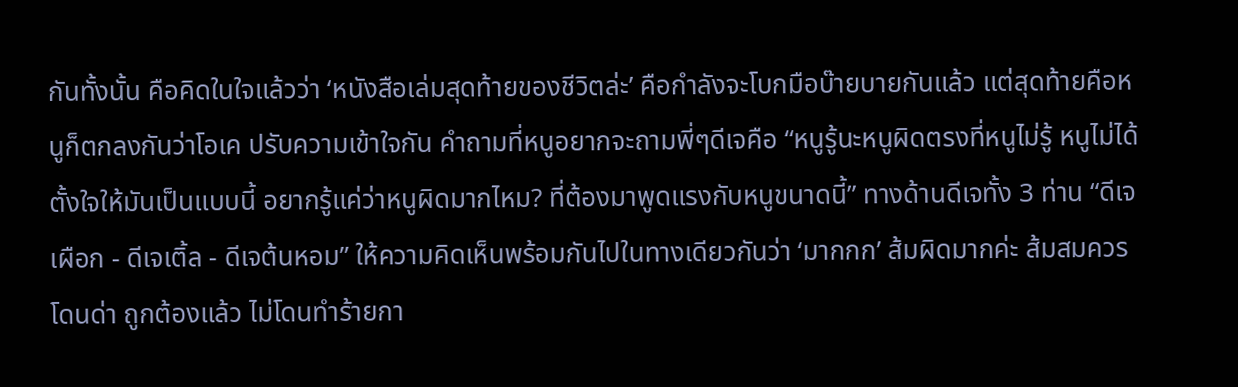กันทั้งนั้น คือคิดในใจแล้วว่า ‘หนังสือเล่มสุดท้ายของชีวิตล่ะ’ คือกำลังจะโบกมือบ๊ายบายกันแล้ว แต่สุดท้ายคือหนูก็ตกลงกันว่าโอเค ปรับความเข้าใจกัน คำถามที่หนูอยากจะถามพี่ๆดีเจคือ “หนูรู้นะหนูผิดตรงที่หนูไม่รู้ หนูไม่ได้ตั้งใจให้มันเป็นแบบนี้ อยากรู้แค่ว่าหนูผิดมากไหม? ที่ต้องมาพูดแรงกับหนูขนาดนี้” ทางด้านดีเจทั้ง 3 ท่าน “ดีเจเผือก - ดีเจเติ้ล - ดีเจต้นหอม” ให้ความคิดเห็นพร้อมกันไปในทางเดียวกันว่า ‘มากกก’ ส้มผิดมากค่ะ ส้มสมควรโดนด่า ถูกต้องแล้ว ไม่โดนทำร้ายกา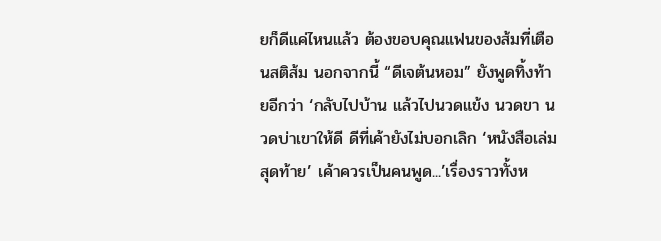ยก็ดีแค่ไหนแล้ว ต้องขอบคุณแฟนของส้มที่เตือนสติส้ม นอกจากนี้ “ดีเจต้นหอม” ยังพูดทิ้งท้ายอีกว่า ‘กลับไปบ้าน แล้วไปนวดแข้ง นวดขา นวดบ่าเขาให้ดี ดีที่เค้ายังไม่บอกเลิก ‘หนังสือเล่มสุดท้าย’ เค้าควรเป็นคนพูด...’เรื่องราวทั้งห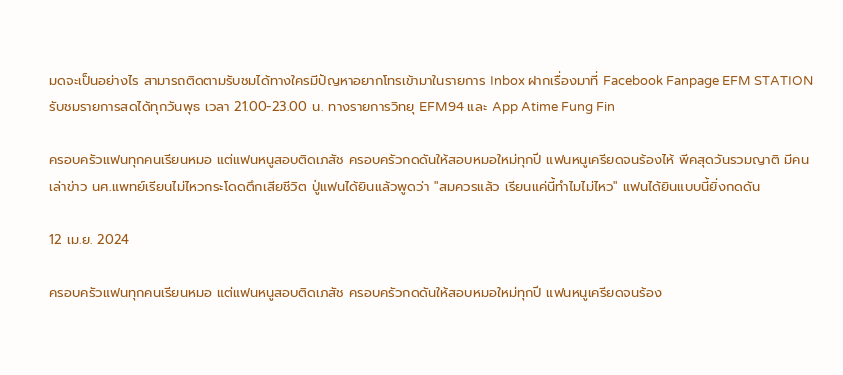มดจะเป็นอย่างไร สามารถติดตามรับชมได้ทางใครมีปัญหาอยากโทรเข้ามาในรายการ Inbox ฝากเรื่องมาที่ Facebook Fanpage EFM STATIONรับชมรายการสดได้ทุกวันพุธ เวลา 21.00-23.00 น. ทางรายการวิทยุ EFM94 และ App Atime Fung Fin

ครอบครัวแฟนทุกคนเรียนหมอ แต่แฟนหนูสอบติดเภสัช ครอบครัวกดดันให้สอบหมอใหม่ทุกปี แฟนหนูเครียดจนร้องไห้ พีคสุดวันรวมญาติ มีคนเล่าข่าว นศ.แพทย์เรียนไม่ไหวกระโดดตึกเสียชีวิต ปู่แฟนได้ยินแล้วพูดว่า "สมควรแล้ว เรียนแค่นี้ทำไมไม่ไหว" แฟนได้ยินแบบนี้ยิ่งกดดัน

12 เม.ย. 2024

ครอบครัวแฟนทุกคนเรียนหมอ แต่แฟนหนูสอบติดเภสัช ครอบครัวกดดันให้สอบหมอใหม่ทุกปี แฟนหนูเครียดจนร้อง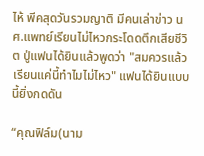ไห้ พีคสุดวันรวมญาติ มีคนเล่าข่าว นศ.แพทย์เรียนไม่ไหวกระโดดตึกเสียชีวิต ปู่แฟนได้ยินแล้วพูดว่า "สมควรแล้ว เรียนแค่นี้ทำไมไม่ไหว" แฟนได้ยินแบบนี้ยิ่งกดดัน

“คุณฟิล์ม(นาม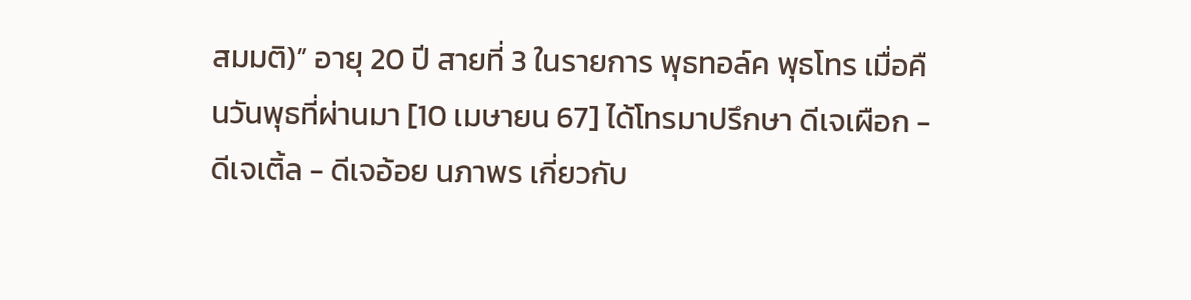สมมติ)” อายุ 20 ปี สายที่ 3 ในรายการ พุธทอล์ค พุธโทร เมื่อคืนวันพุธที่ผ่านมา [10 เมษายน 67] ได้โทรมาปรึกษา ดีเจเผือก - ดีเจเติ้ล - ดีเจอ้อย นภาพร เกี่ยวกับ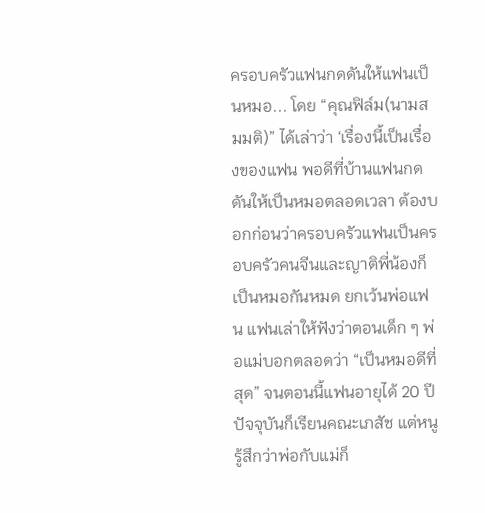ครอบครัวแฟนกดดันให้แฟนเป็นหมอ... โดย “คุณฟิล์ม(นามสมมติ)” ได้เล่าว่า ‘เรื่องนี้เป็นเรื่องของแฟน พอดีที่บ้านแฟนกดดันให้เป็นหมอตลอดเวลา ต้องบอกก่อนว่าครอบครัวแฟนเป็นครอบครัวคนจีนและญาติพี่น้องก็เป็นหมอกันหมด ยกเว้นพ่อแฟน แฟนเล่าให้ฟังว่าตอนเด็ก ๆ พ่อแม่บอกตลอดว่า “เป็นหมอดีที่สุด” จนตอนนี้แฟนอายุได้ 20 ปี ปัจจุบันก็เรียนคณะเภสัช แต่หนูรู้สึกว่าพ่อกับแม่ก็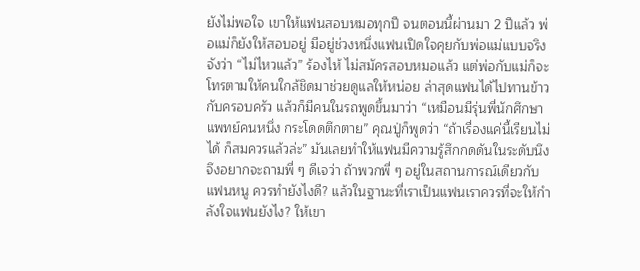ยังไม่พอใจ เขาให้แฟนสอบหมอทุกปี จนตอนนี้ผ่านมา 2 ปีแล้ว พ่อแม่ก็ยังให้สอบอยู่ มีอยู่ช่วงหนึ่งแฟนเปิดใจคุยกับพ่อแม่แบบจริงจังว่า “ไม่ไหวแล้ว” ร้องไห้ ไม่สมัครสอบหมอแล้ว แต่พ่อกับแม่ก็จะโทรตามให้คนใกล้ชิดมาช่วยดูแลให้หน่อย ล่าสุดแฟนได้ไปทานข้าวกับครอบครัว แล้วก็มีคนในรถพูดขึ้นมาว่า “เหมือนมีรุ่นพี่นักศึกษาแพทย์คนหนึ่ง กระโดดตึกตาย” คุณปู่ก็พูดว่า “ถ้าเรื่องแค่นี้เรียนไม่ได้ ก็สมควรแล้วล่ะ” มันเลยทำให้แฟนมีความรู้สึกกดดันในระดับนึง จึงอยากจะถามพี่ ๆ ดีเจว่า ถ้าพวกพี่ ๆ อยู่ในสถานการณ์เดียวกับแฟนหนู ควรทำยังไงดี? แล้วในฐานะที่เราเป็นแฟนเราควรที่จะให้กำลังใจแฟนยังไง? ให้เขา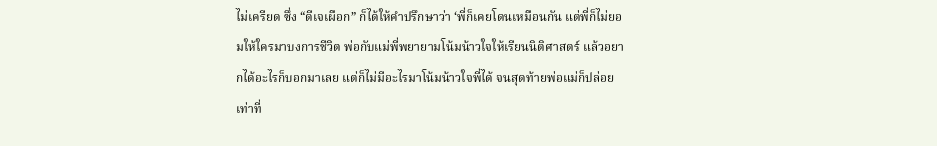ไม่เครียด ซึ่ง “ดีเจเผือก” ก็ได้ให้คำปรึกษาว่า ‘พี่ก็เคยโดนเหมือนกัน แต่พี่ก็ไม่ยอมให้ใครมาบงการชีวิต พ่อกับแม่พี่พยายามโน้มน้าวใจให้เรียนนิติศาสตร์ แล้วอยากได้อะไรก็บอกมาเลย แต่ก็ไม่มีอะไรมาโน้มน้าวใจพี่ได้ จนสุดท้ายพ่อแม่ก็ปล่อย เท่าที่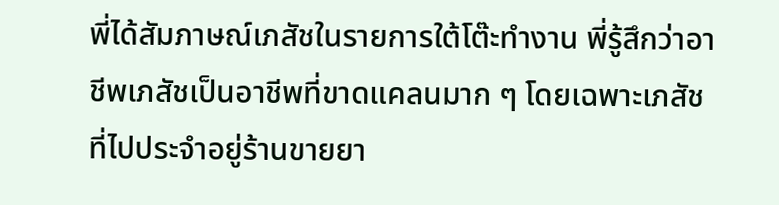พี่ได้สัมภาษณ์เภสัชในรายการใต้โต๊ะทำงาน พี่รู้สึกว่าอาชีพเภสัชเป็นอาชีพที่ขาดแคลนมาก ๆ โดยเฉพาะเภสัชที่ไปประจำอยู่ร้านขายยา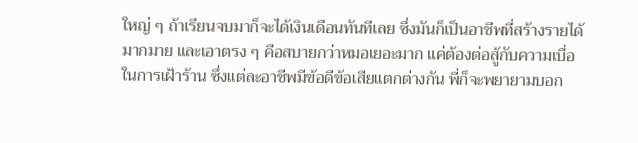ใหญ่ ๆ ถ้าเรียนจบมาก็จะได้เงินเดือนทันทีเลย ซึ่งมันก็เป็นอาชีพที่สร้างรายได้มากมาย และเอาตรง ๆ คือสบายกว่าหมอเยอะมาก แค่ต้องต่อสู้กับความเบื่อในการเฝ้าร้าน ซึ่งแต่ละอาชีพมีข้อดีข้อเสียแตกต่างกัน พี่ก็จะพยายามบอก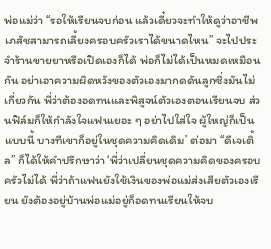พ่อแม่ว่า “รอให้เรียนจบก่อน แล้วเดี๋ยวจะทำให้ดูว่าอาชีพเภสัชสามารถเลี้ยงครอบครัวเราได้ขนาดไหน” จะไปประจำร้านขายยาหรือเปิดเองก็ได้ พ่อก็ไม่ได้เป็นหมดเหมือนกัน อย่าเอาความผิดหวังของตัวเองมากดดันลูกซึ่งมันไม่เกี่ยวกัน พี่ว่าต้องอดทนและพิสูจน์ตัวเองตอนเรียนจบ ส่วนฟิล์มก็ให้กำลังใจแฟนเยอะ ๆ อย่าไปใส่ใจ ผู้ใหญ่ก็เป็นแบบนี้ บางทีเขาก็อยู่ในชุดความคิดเดิม’ ต่อมา “ดีเจเติ้ล” ก็ได้ให้คำปรึกษาว่า ‘พี่ว่าเปลี่ยนชุดความคิดของครอบครัวไม่ได้ พี่ว่าถ้าแฟนยังใช้เงินของพ่อแม่ส่งเสียตัวเองเรียน ยังต้องอยู่บ้านพ่อแม่อยู่ก็อดทนเรียนให้จบ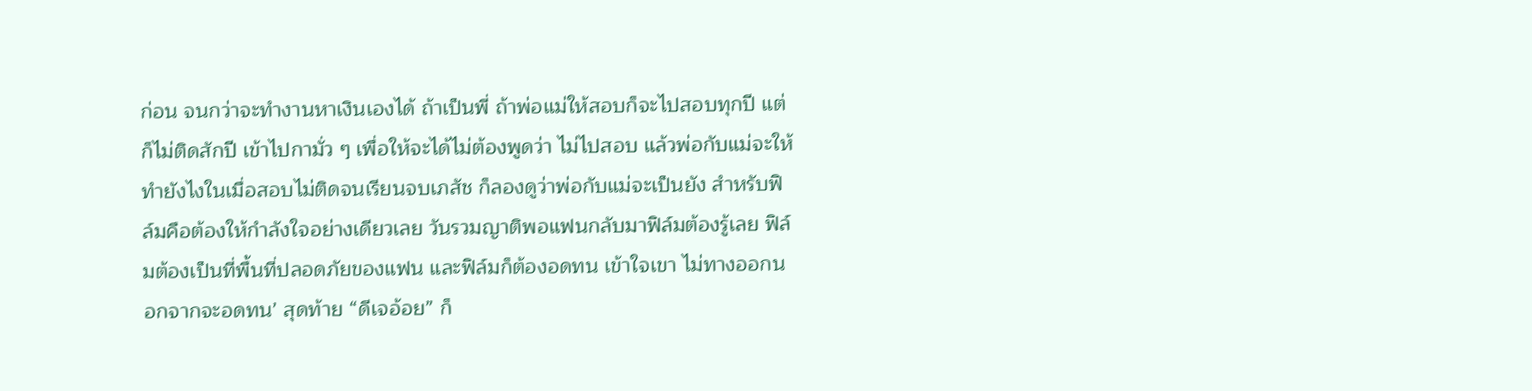ก่อน จนกว่าจะทำงานหาเงินเองได้ ถ้าเป็นพี่ ถ้าพ่อแม่ให้สอบก็จะไปสอบทุกปี แต่ก็ไม่ติดสักปี เข้าไปกามั่ว ๆ เพื่อให้จะได้ไม่ต้องพูดว่า ไม่ไปสอบ แล้วพ่อกับแม่จะให้ทำยังไงในเมื่อสอบไม่ติดจนเรียนจบเภสัช ก็ลองดูว่าพ่อกับแม่จะเป็นยัง สำหรับฟิล์มคือต้องให้กำลังใจอย่างเดียวเลย วันรวมญาติพอแฟนกลับมาฟิล์มต้องรู้เลย ฟิล์มต้องเป็นที่พื้นที่ปลอดภัยของแฟน และฟิล์มก็ต้องอดทน เข้าใจเขา ไม่ทางออกนอกจากจะอดทน’ สุดท้าย “ดีเจอ้อย” ก็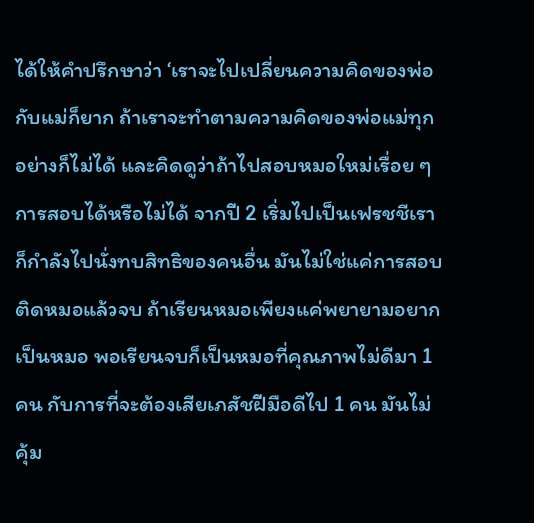ได้ให้คำปรึกษาว่า ‘เราจะไปเปลี่ยนความคิดของพ่อกับแม่ก็ยาก ถ้าเราจะทำตามความคิดของพ่อแม่ทุกอย่างก็ไม่ได้ และคิดดูว่าถ้าไปสอบหมอใหม่เรื่อย ๆ การสอบได้หรือไม่ได้ จากปี 2 เริ่มไปเป็นเฟรชชีเราก็กำลังไปนั่งทบสิทธิของคนอื่น มันไม่ใช่แค่การสอบติดหมอแล้วจบ ถ้าเรียนหมอเพียงแค่พยายามอยากเป็นหมอ พอเรียนจบก็เป็นหมอที่คุณภาพไม่ดีมา 1 คน กับการที่จะต้องเสียเภสัชฝีมือดีไป 1 คน มันไม่คุ้ม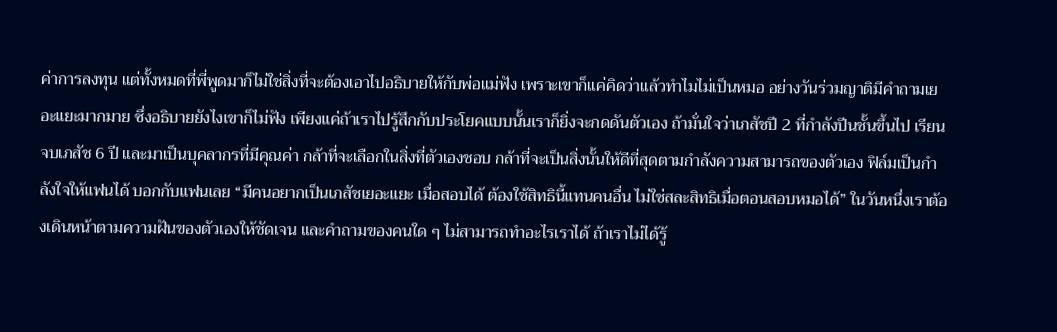ค่าการลงทุน แต่ทั้งหมดที่พี่พูดมาก็ไม่ใช่สิ่งที่จะต้องเอาไปอธิบายให้กับพ่อแม่ฟัง เพราะเขาก็แค่คิดว่าแล้วทำไมไม่เป็นหมอ อย่างวันร่วมญาติมีคำถามเยอะแยะมากมาย ซึ่งอธิบายยังไงเขาก็ไม่ฟัง เพียงแค่ถ้าเราไปรู้สึกกับประโยคแบบนั้นเราก็ยิ่งจะกดดันตัวเอง ถ้ามั่นใจว่าเภสัชปี 2 ที่กำลังปีนชั้นขึ้นไป เรียนจบเภสัช 6 ปี และมาเป็นบุคลากรที่มีคุณค่า กล้าที่จะเลือกในสิ่งที่ตัวเองชอบ กล้าที่จะเป็นสิ่งนั้นให้ดีที่สุดตามกำลังความสามารถของตัวเอง ฟิล์มเป็นกำลังใจให้แฟนได้ บอกกับแฟนเลย “มีคนอยากเป็นเภสัชเยอะแยะ เมื่อสอบได้ ต้องใช้สิทธินี้แทนคนอื่น ไม่ใช่สละสิทธิเมื่อตอนสอบหมอได้” ในวันหนึ่งเราต้องเดินหน้าตามความฝันของตัวเองให้ชัดเจน และคำถามของคนใด ๆ ไม่สามารถทำอะไรเราได้ ถ้าเราไม่ได้รู้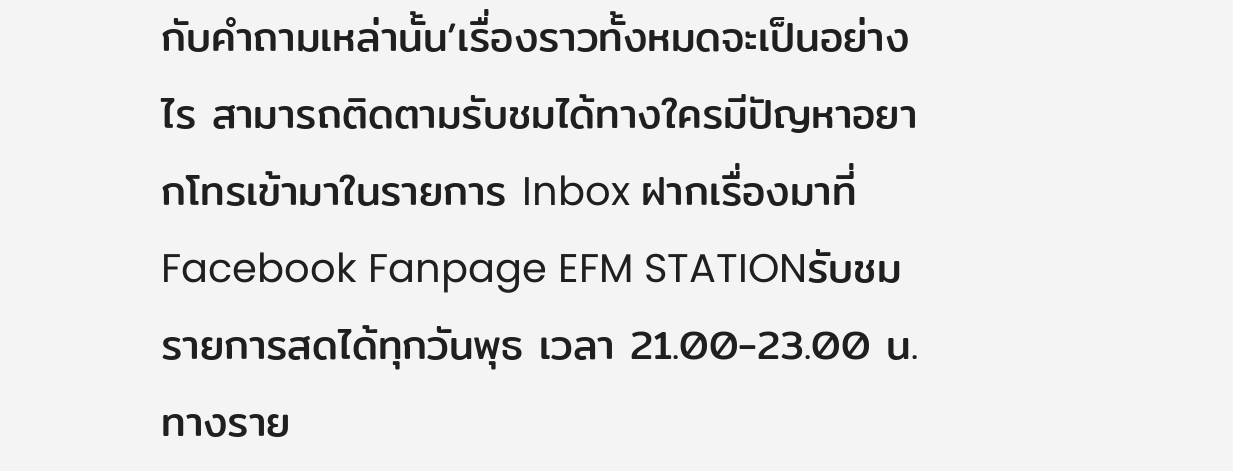กับคำถามเหล่านั้น’เรื่องราวทั้งหมดจะเป็นอย่างไร สามารถติดตามรับชมได้ทางใครมีปัญหาอยากโทรเข้ามาในรายการ Inbox ฝากเรื่องมาที่ Facebook Fanpage EFM STATIONรับชมรายการสดได้ทุกวันพุธ เวลา 21.00-23.00 น. ทางราย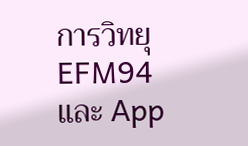การวิทยุ EFM94 และ App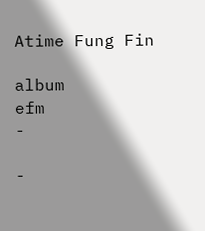Atime Fung Fin

album
efm
-

-